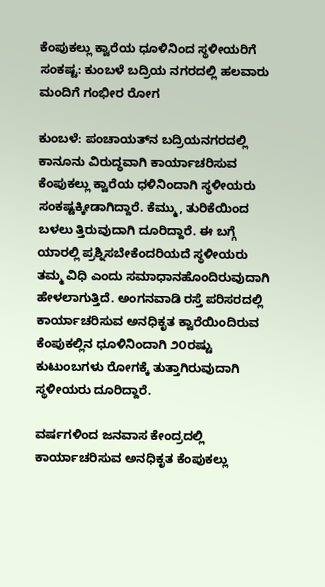ಕೆಂಪುಕಲ್ಲು ಕ್ವಾರೆಯ ಧೂಳಿನಿಂದ ಸ್ಥಳೀಯರಿಗೆ ಸಂಕಷ್ಟ: ಕುಂಬಳೆ ಬದ್ರಿಯ ನಗರದಲ್ಲಿ ಹಲವಾರು ಮಂದಿಗೆ ಗಂಭೀರ ರೋಗ

ಕುಂಬಳೆ: ಪಂಚಾಯತ್‌ನ ಬದ್ರಿಯನಗರದಲ್ಲಿ ಕಾನೂನು ವಿರುದ್ಧವಾಗಿ ಕಾರ್ಯಾಚರಿಸುವ ಕೆಂಪುಕಲ್ಲು ಕ್ವಾರೆಯ ಧಳಿನಿಂದಾಗಿ ಸ್ಥಳೀಯರು ಸಂಕಷ್ಟಕ್ಕೀಡಾಗಿದ್ದಾರೆ. ಕೆಮ್ಮು, ತುರಿಕೆಯಿಂದ ಬಳಲು ತ್ತಿರುವುದಾಗಿ ದೂರಿದ್ದಾರೆ. ಈ ಬಗ್ಗೆ ಯಾರಲ್ಲಿ ಪ್ರಶ್ನಿಸಬೇಕೆಂದರಿಯದೆ ಸ್ಥಳೀಯರು ತಮ್ಮ ವಿಧಿ ಎಂದು ಸಮಾಧಾನಹೊಂದಿರುವುದಾಗಿ ಹೇಳಲಾಗುತ್ತಿದೆ. ಅಂಗನವಾಡಿ ರಸ್ತೆ ಪರಿಸರದಲ್ಲಿ ಕಾರ್ಯಾಚರಿಸುವ ಅನಧಿಕೃತ ಕ್ವಾರೆಯಿಂದಿರುವ ಕೆಂಪುಕಲ್ಲಿನ ಧೂಳಿನಿಂದಾಗಿ ೨೦ರಷ್ಟು ಕುಟುಂಬಗಳು ರೋಗಕ್ಕೆ ತುತ್ತಾಗಿರುವುದಾಗಿ ಸ್ಥಳೀಯರು ದೂರಿದ್ದಾರೆ.

ವರ್ಷಗಳಿಂದ ಜನವಾಸ ಕೇಂದ್ರದಲ್ಲಿ ಕಾರ್ಯಾಚರಿಸುವ ಅನಧಿಕೃತ ಕೆಂಪುಕಲ್ಲು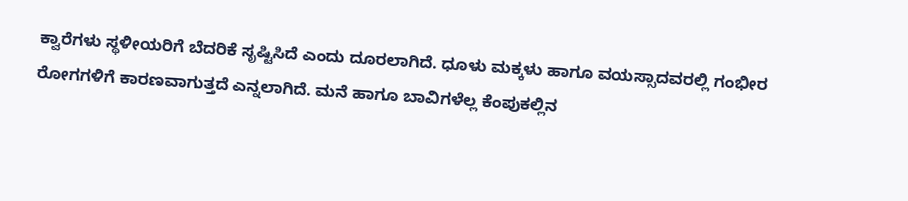ಕ್ವಾರೆಗಳು ಸ್ಥಳೀಯರಿಗೆ ಬೆದರಿಕೆ ಸೃಷ್ಟಿಸಿದೆ ಎಂದು ದೂರಲಾಗಿದೆ. ಧೂಳು ಮಕ್ಕಳು ಹಾಗೂ ವಯಸ್ಸಾದವರಲ್ಲಿ ಗಂಭೀರ ರೋಗಗಳಿಗೆ ಕಾರಣವಾಗುತ್ತದೆ ಎನ್ನಲಾಗಿದೆ. ಮನೆ ಹಾಗೂ ಬಾವಿಗಳೆಲ್ಲ ಕೆಂಪುಕಲ್ಲಿನ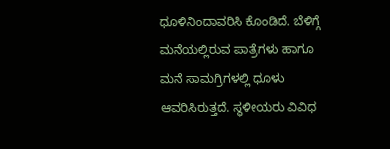ಧೂಳಿನಿಂದಾವರಿಸಿ ಕೊಂಡಿದೆ. ಬೆಳಿಗ್ಗೆ ಮನೆಯಲ್ಲಿರುವ ಪಾತ್ರೆಗಳು ಹಾಗೂ  ಮನೆ ಸಾಮಗ್ರಿಗಳಲ್ಲಿ ಧೂಳು ಆವರಿಸಿರುತ್ತದೆ. ಸ್ಥಳೀಯರು ವಿವಿಧ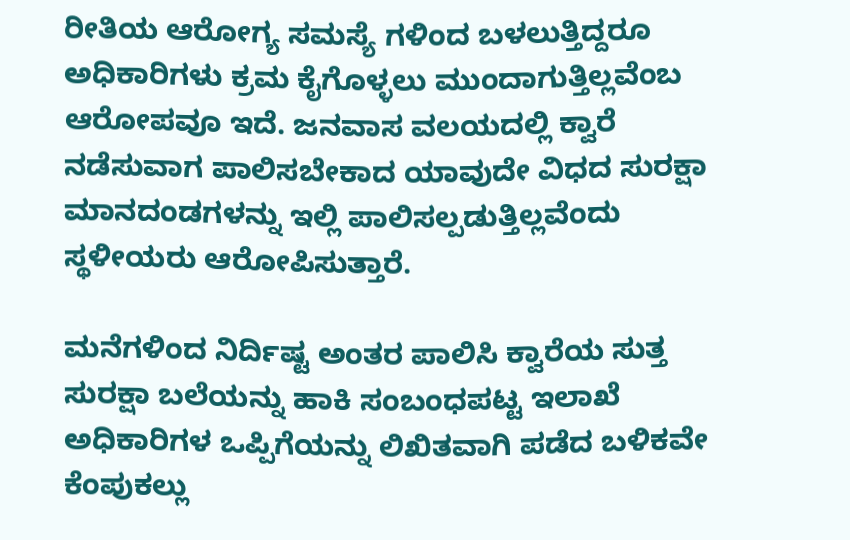ರೀತಿಯ ಆರೋಗ್ಯ ಸಮಸ್ಯೆ ಗಳಿಂದ ಬಳಲುತ್ತಿದ್ದರೂ ಅಧಿಕಾರಿಗಳು ಕ್ರಮ ಕೈಗೊಳ್ಳಲು ಮುಂದಾಗುತ್ತಿಲ್ಲವೆಂಬ ಆರೋಪವೂ ಇದೆ. ಜನವಾಸ ವಲಯದಲ್ಲಿ ಕ್ವಾರೆ ನಡೆಸುವಾಗ ಪಾಲಿಸಬೇಕಾದ ಯಾವುದೇ ವಿಧದ ಸುರಕ್ಷಾ ಮಾನದಂಡಗಳನ್ನು ಇಲ್ಲಿ ಪಾಲಿಸಲ್ಪಡುತ್ತಿಲ್ಲವೆಂದು ಸ್ಥಳೀಯರು ಆರೋಪಿಸುತ್ತಾರೆ.

ಮನೆಗಳಿಂದ ನಿರ್ದಿಷ್ಟ ಅಂತರ ಪಾಲಿಸಿ ಕ್ವಾರೆಯ ಸುತ್ತ ಸುರಕ್ಷಾ ಬಲೆಯನ್ನು ಹಾಕಿ ಸಂಬಂಧಪಟ್ಟ ಇಲಾಖೆ ಅಧಿಕಾರಿಗಳ ಒಪ್ಪಿಗೆಯನ್ನು ಲಿಖಿತವಾಗಿ ಪಡೆದ ಬಳಿಕವೇ ಕೆಂಪುಕಲ್ಲು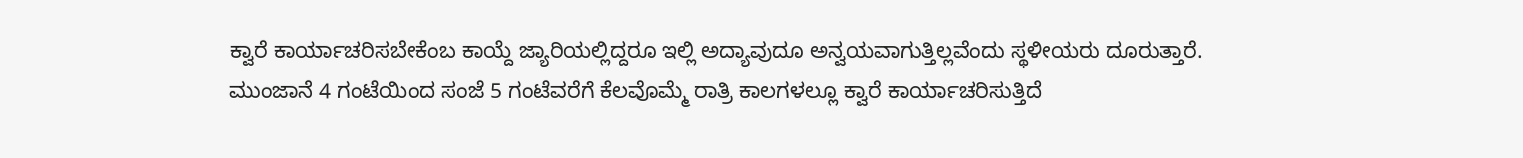ಕ್ವಾರೆ ಕಾರ್ಯಾಚರಿಸಬೇಕೆಂಬ ಕಾಯ್ದೆ ಜ್ಯಾರಿಯಲ್ಲಿದ್ದರೂ ಇಲ್ಲಿ ಅದ್ಯಾವುದೂ ಅನ್ವಯವಾಗುತ್ತಿಲ್ಲವೆಂದು ಸ್ಥಳೀಯರು ದೂರುತ್ತಾರೆ. ಮುಂಜಾನೆ 4 ಗಂಟೆಯಿಂದ ಸಂಜೆ 5 ಗಂಟೆವರೆಗೆ ಕೆಲವೊಮ್ಮೆ ರಾತ್ರಿ ಕಾಲಗಳಲ್ಲೂ ಕ್ವಾರೆ ಕಾರ್ಯಾಚರಿಸುತ್ತಿದೆ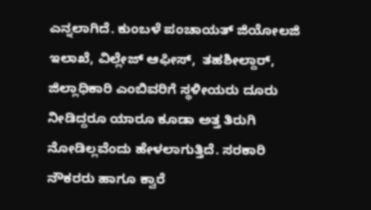ಎನ್ನಲಾಗಿದೆ. ಕುಂಬಳೆ ಪಂಚಾಯತ್ ಜಿಯೋಲಜಿ ಇಲಾಖೆ, ವಿಲ್ಲೇಜ್ ಆಫೀಸ್,  ತಹಶೀಲ್ದಾರ್, ಜಿಲ್ಲಾಧಿಕಾರಿ ಎಂಬಿವರಿಗೆ ಸ್ಥಳೀಯರು ದೂರು ನೀಡಿದ್ದರೂ ಯಾರೂ ಕೂಡಾ ಅತ್ತ ತಿರುಗಿ ನೋಡಿಲ್ಲವೆಂದು ಹೇಳಲಾಗುತ್ತಿದೆ. ಸರಕಾರಿ ನೌಕರರು ಹಾಗೂ ಕ್ವಾರೆ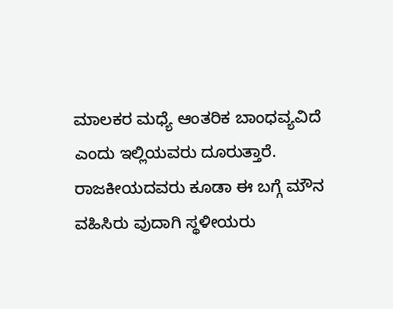ಮಾಲಕರ ಮಧ್ಯೆ ಆಂತರಿಕ ಬಾಂಧವ್ಯವಿದೆ ಎಂದು ಇಲ್ಲಿಯವರು ದೂರುತ್ತಾರೆ. ರಾಜಕೀಯದವರು ಕೂಡಾ ಈ ಬಗ್ಗೆ ಮೌನ ವಹಿಸಿರು ವುದಾಗಿ ಸ್ಥಳೀಯರು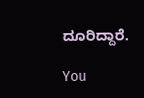ದೂರಿದ್ದಾರೆ.

You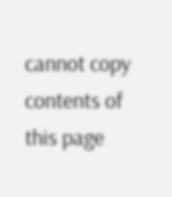cannot copy contents of this page